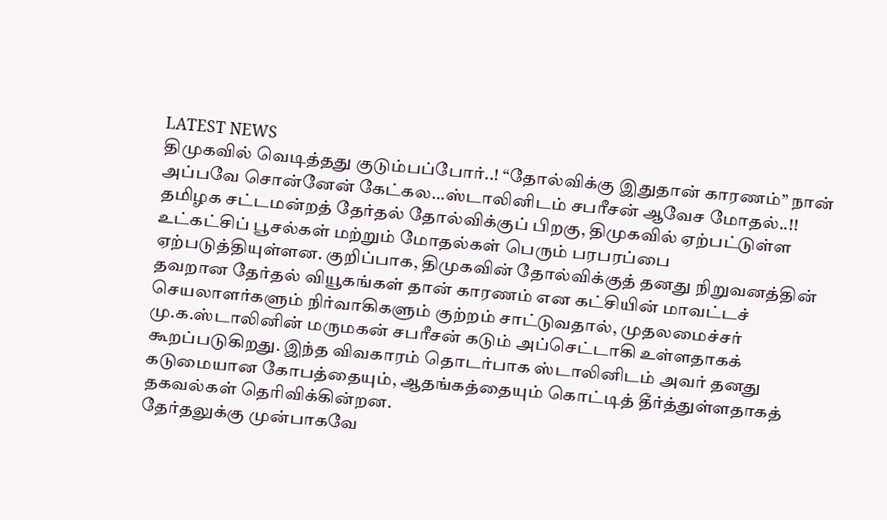LATEST NEWS
திமுகவில் வெடித்தது குடும்பப்போர்..! “தோல்விக்கு இதுதான் காரணம்” நான் அப்பவே சொன்னேன் கேட்கல…ஸ்டாலினிடம் சபரீசன் ஆவேச மோதல்..!!
தமிழக சட்டமன்றத் தேர்தல் தோல்விக்குப் பிறகு, திமுகவில் ஏற்பட்டுள்ள உட்கட்சிப் பூசல்கள் மற்றும் மோதல்கள் பெரும் பரபரப்பை ஏற்படுத்தியுள்ளன. குறிப்பாக, திமுகவின் தோல்விக்குத் தனது நிறுவனத்தின் தவறான தேர்தல் வியூகங்கள் தான் காரணம் என கட்சியின் மாவட்டச் செயலாளர்களும் நிர்வாகிகளும் குற்றம் சாட்டுவதால், முதலமைச்சர் மு.க.ஸ்டாலினின் மருமகன் சபரீசன் கடும் அப்செட்டாகி உள்ளதாகக் கூறப்படுகிறது. இந்த விவகாரம் தொடர்பாக ஸ்டாலினிடம் அவர் தனது கடுமையான கோபத்தையும், ஆதங்கத்தையும் கொட்டித் தீர்த்துள்ளதாகத் தகவல்கள் தெரிவிக்கின்றன.
தேர்தலுக்கு முன்பாகவே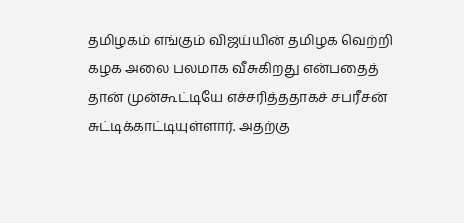தமிழகம் எங்கும் விஜய்யின் தமிழக வெற்றி கழக அலை பலமாக வீசுகிறது என்பதைத் தான் முன்கூட்டியே எச்சரித்ததாகச் சபரீசன் சுட்டிக்காட்டியுள்ளார். அதற்கு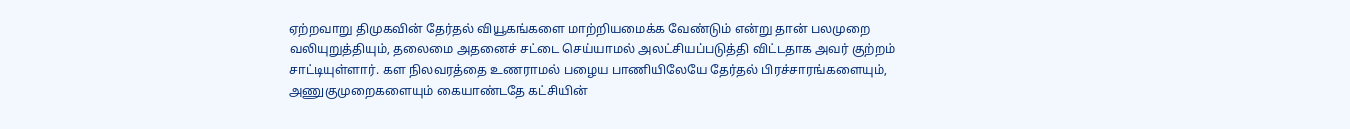ஏற்றவாறு திமுகவின் தேர்தல் வியூகங்களை மாற்றியமைக்க வேண்டும் என்று தான் பலமுறை வலியுறுத்தியும், தலைமை அதனைச் சட்டை செய்யாமல் அலட்சியப்படுத்தி விட்டதாக அவர் குற்றம் சாட்டியுள்ளார். கள நிலவரத்தை உணராமல் பழைய பாணியிலேயே தேர்தல் பிரச்சாரங்களையும், அணுகுமுறைகளையும் கையாண்டதே கட்சியின்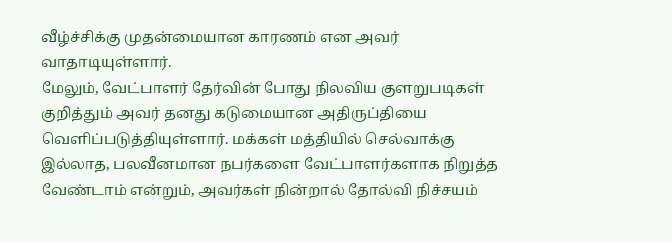வீழ்ச்சிக்கு முதன்மையான காரணம் என அவர் வாதாடியுள்ளார்.
மேலும், வேட்பாளர் தேர்வின் போது நிலவிய குளறுபடிகள் குறித்தும் அவர் தனது கடுமையான அதிருப்தியை வெளிப்படுத்தியுள்ளார். மக்கள் மத்தியில் செல்வாக்கு இல்லாத, பலவீனமான நபர்களை வேட்பாளர்களாக நிறுத்த வேண்டாம் என்றும், அவர்கள் நின்றால் தோல்வி நிச்சயம்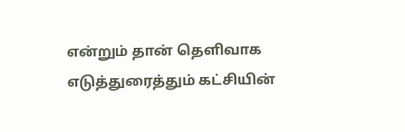என்றும் தான் தெளிவாக எடுத்துரைத்தும் கட்சியின்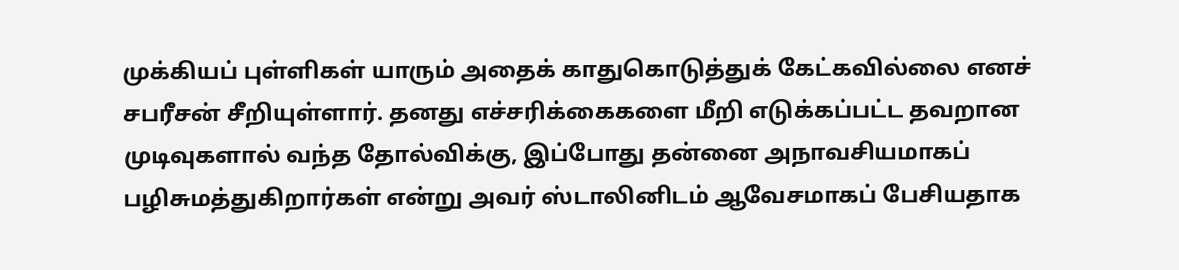முக்கியப் புள்ளிகள் யாரும் அதைக் காதுகொடுத்துக் கேட்கவில்லை எனச் சபரீசன் சீறியுள்ளார். தனது எச்சரிக்கைகளை மீறி எடுக்கப்பட்ட தவறான முடிவுகளால் வந்த தோல்விக்கு, இப்போது தன்னை அநாவசியமாகப் பழிசுமத்துகிறார்கள் என்று அவர் ஸ்டாலினிடம் ஆவேசமாகப் பேசியதாக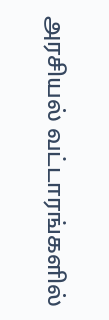அரசியல் வட்டாரங்களில்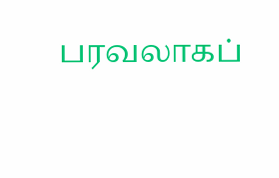பரவலாகப்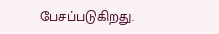பேசப்படுகிறது.